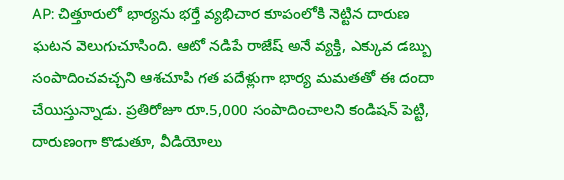AP: చిత్తూరులో భార్యను భర్తే వ్యభిచార కూపంలోకి నెట్టిన దారుణ ఘటన వెలుగుచూసింది. ఆటో నడిపే రాజేష్ అనే వ్యక్తి, ఎక్కువ డబ్బు సంపాదించవచ్చని ఆశచూపి గత పదేళ్లుగా భార్య మమతతో ఈ దందా చేయిస్తున్నాడు. ప్రతిరోజూ రూ.5,000 సంపాదించాలని కండిషన్ పెట్టి, దారుణంగా కొడుతూ, వీడియోలు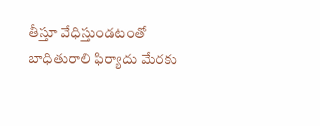తీస్తూ వేధిస్తుండటంతో బాధితురాలి ఫిర్యాదు మేరకు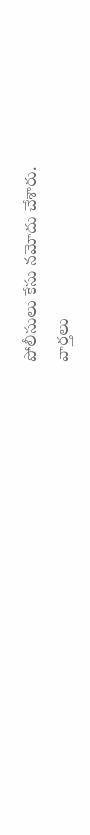పోలీసులు కేసు నమోదు చేశారు.
వార్తలు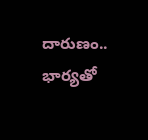దారుణం.. భార్యతో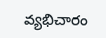వ్యభిచారం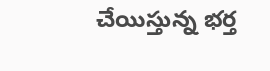చేయిస్తున్న భర్త